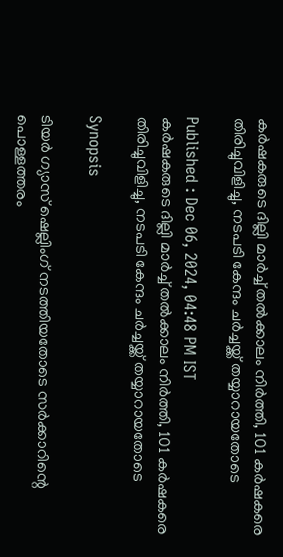കർഷകരുടെ ദില്ലി മാർച്ച് തൽക്കാലം നിർത്തി, 101 ക‌ർഷകരെ തിരിച്ചുവിളിച്ചു, നടപടി കേന്ദം ചർച്ചയ്ക്ക് തയ്യാറായതോടെ

Published : Dec 06, 2024, 04:48 PM IST
കർഷകരുടെ ദില്ലി മാർച്ച് തൽക്കാലം നിർത്തി, 101 ക‌ർഷകരെ തിരിച്ചുവിളിച്ചു, നടപടി കേന്ദം ചർച്ചയ്ക്ക് തയ്യാറായതോടെ

Synopsis

ടിയർ ഗ്യാസ് ഷെല്ലിംഗ് നടത്തിയതോടെ സർക്കാറിന്റെ പൊള്ളത്തരം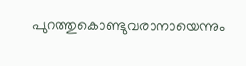പുറത്തുകൊണ്ടുവരാനായെന്നും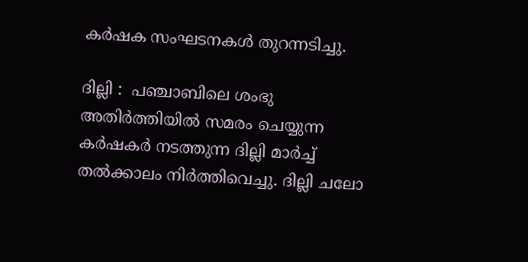കർഷക സംഘടനകൾ തുറന്നടിച്ചു.

ദില്ലി :  പഞ്ചാബിലെ ശംഭു അതിർത്തിയിൽ സമരം ചെയ്യുന്ന കർഷകർ നടത്തുന്ന ദില്ലി മാർച്ച് തൽക്കാലം നിർത്തിവെച്ചു. ദില്ലി ചലോ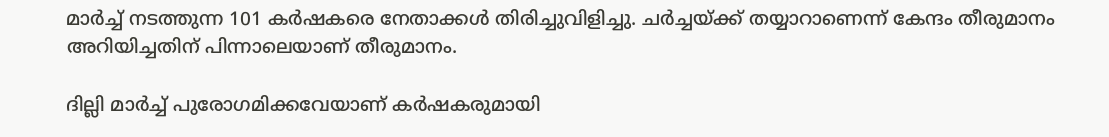മാ‍ർച്ച് നടത്തുന്ന 101 ക‌ർഷകരെ നേതാക്കൾ തിരിച്ചുവിളിച്ചു. ചർച്ചയ്ക്ക് തയ്യാറാണെന്ന് കേന്ദം തീരുമാനം അറിയിച്ചതിന് പിന്നാലെയാണ് തീരുമാനം.

ദില്ലി മാർച്ച് പുരോഗമിക്കവേയാണ് കർഷകരുമായി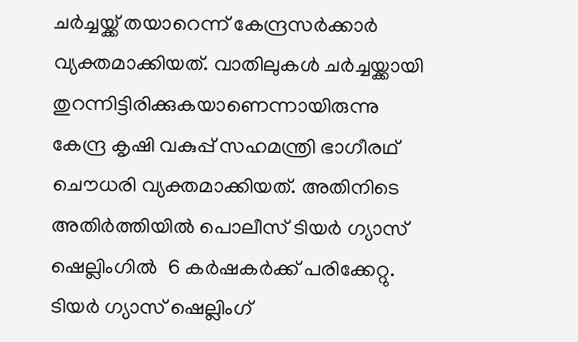ചർച്ചയ്ക്ക് തയാറെന്ന് കേന്ദ്രസർക്കാർ വ്യക്തമാക്കിയത്. വാതിലുകൾ ചർച്ചയ്ക്കായി തുറന്നിട്ടിരിക്കുകയാണെന്നായിരുന്നു കേന്ദ്ര കൃഷി വകുപ്പ് സഹമന്ത്രി ഭാഗീരഥ് ചൌധരി വ്യക്തമാക്കിയത്. അതിനിടെ അതിർത്തിയിൽ പൊലീസ് ടിയർ ഗ്യാസ് ഷെല്ലിംഗിൽ  6 കർഷകർക്ക് പരിക്കേറ്റു. ടിയർ ഗ്യാസ് ഷെല്ലിംഗ്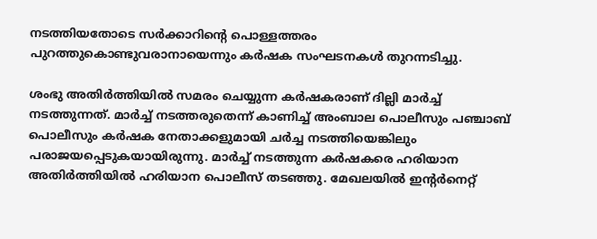നടത്തിയതോടെ സർക്കാറിന്റെ പൊള്ളത്തരം പുറത്തുകൊണ്ടുവരാനായെന്നും കർഷക സംഘടനകൾ തുറന്നടിച്ചു.

ശംഭു അതിർത്തിയിൽ സമരം ചെയ്യുന്ന കർഷകരാണ് ദില്ലി മാർച്ച് നടത്തുന്നത്. മാർച്ച് നടത്തരുതെന്ന് കാണിച്ച് അംബാല പൊലീസും പഞ്ചാബ് പൊലീസും കർഷക നേതാക്കളുമായി ചർച്ച നടത്തിയെങ്കിലും പരാജയപ്പെടുകയായിരുന്നു. മാർച്ച് നടത്തുന്ന കർഷകരെ ഹരിയാന അതിർത്തിയിൽ ഹരിയാന പൊലീസ് തടഞ്ഞു. മേഖലയിൽ ഇൻ്റർനെറ്റ്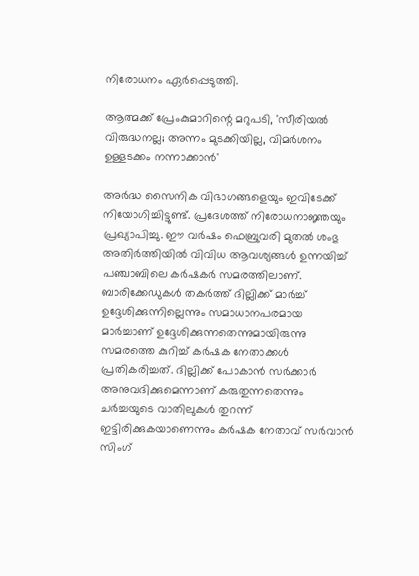നിരോധനം ഏർപ്പെടുത്തി.

ആത്മക്ക് പ്രേംകുമാറിന്റെ മറുപടി, 'സീരിയല്‍ വിരുദ്ധനല്ല; അന്നം മുടക്കിയില്ല, വിമർശനം ഉള്ളടക്കം നന്നാക്കാൻ'

അർദ്ധ സൈനിക വിഭാഗങ്ങളെയും ഇവിടേക്ക് നിയോഗിച്ചിട്ടുണ്ട്. പ്രദേശത്ത് നിരോധനാജ്ഞയും പ്രഖ്യാപിച്ചു. ഈ വർഷം ഫെബ്രുവരി മുതൽ ശംഭു അതിർത്തിയിൽ വിവിധ ആവശ്യങ്ങൾ ഉന്നയിച്ച് പഞ്ചാബിലെ കർഷകർ സമരത്തിലാണ്. ബാരിക്കേഡുകൾ തകർത്ത് ദില്ലിക്ക് മാർച്ച് ഉദ്ദേശിക്കുന്നില്ലെന്നും സമാധാനപരമായ മാർച്ചാണ് ഉദ്ദേശിക്കുന്നതെന്നുമായിരുന്നു സമരത്തെ കുറിച്ച് കർഷക നേതാക്കൾ പ്രതികരിച്ചത്. ദില്ലിക്ക് പോകാൻ സർക്കാർ അനുവദിക്കുമെന്നാണ് കരുതുന്നതെന്നും ചർച്ചയുടെ വാതിലുകൾ തുറന്ന് ഇട്ടിരിക്കുകയാണെന്നും കർഷക നേതാവ് സർവാൻ സിംഗ്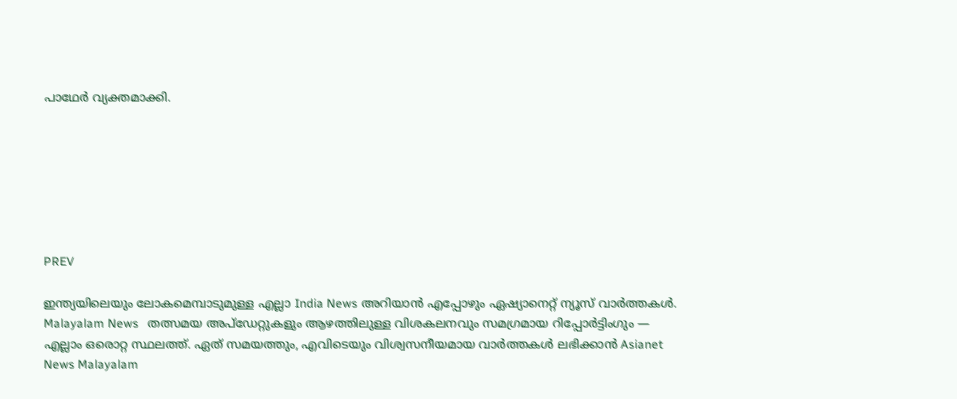പാഥേർ വ്യക്തമാക്കി.







PREV

ഇന്ത്യയിലെയും ലോകമെമ്പാടുമുള്ള എല്ലാ India News അറിയാൻ എപ്പോഴും ഏഷ്യാനെറ്റ് ന്യൂസ് വാർത്തകൾ. Malayalam News   തത്സമയ അപ്‌ഡേറ്റുകളും ആഴത്തിലുള്ള വിശകലനവും സമഗ്രമായ റിപ്പോർട്ടിംഗും — എല്ലാം ഒരൊറ്റ സ്ഥലത്ത്. ഏത് സമയത്തും, എവിടെയും വിശ്വസനീയമായ വാർത്തകൾ ലഭിക്കാൻ Asianet News Malayalam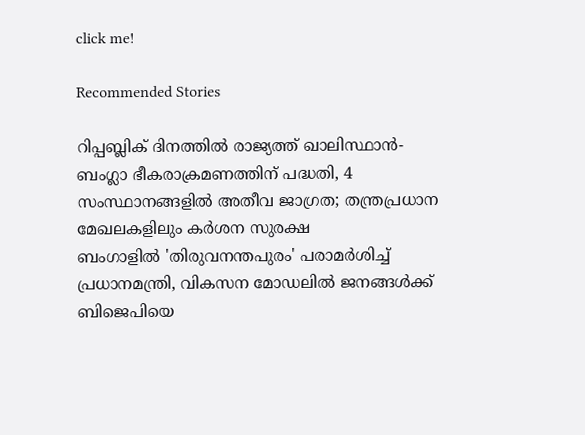click me!

Recommended Stories

റിപ്പബ്ലിക് ദിനത്തിൽ രാജ്യത്ത് ഖാലിസ്ഥാൻ-ബംഗ്ലാ ഭീകരാക്രമണത്തിന് പദ്ധതി, 4 സംസ്ഥാനങ്ങളിൽ അതീവ ജാഗ്രത; തന്ത്രപ്രധാന മേഖലകളിലും കർശന സുരക്ഷ
ബംഗാളിൽ 'തിരുവനന്തപുരം' പരാമർശിച്ച് പ്രധാനമന്ത്രി, വികസന മോഡലിൽ ജനങ്ങൾക്ക് ബിജെപിയെ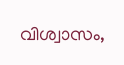വിശ്വാസം,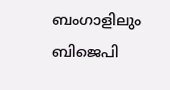ബംഗാളിലും ബിജെപി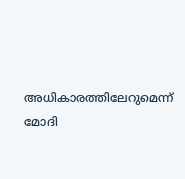അധികാരത്തിലേറുമെന്ന് മോദി